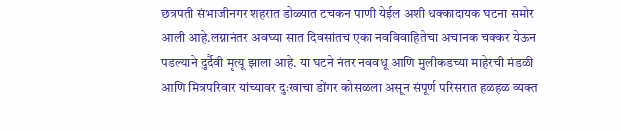छत्रपती संभाजीनगर शहरात डोळ्यात टचकन पाणी येईल अशी धक्कादायक घटना समोर आली आहे.लग्नानंतर अवघ्या सात दिवसांतच एका नवविवाहितेचा अचानक चक्कर येऊन पडल्याने दुर्दैवी मृत्यू झाला आहे. या घटने नंतर नववधू आणि मुलीकडच्या माहेरची मंडळी आणि मित्रपरिवार यांच्यावर दुःखाचा डोंगर कोसळला असून संपूर्ण परिसरात हळहळ व्यक्त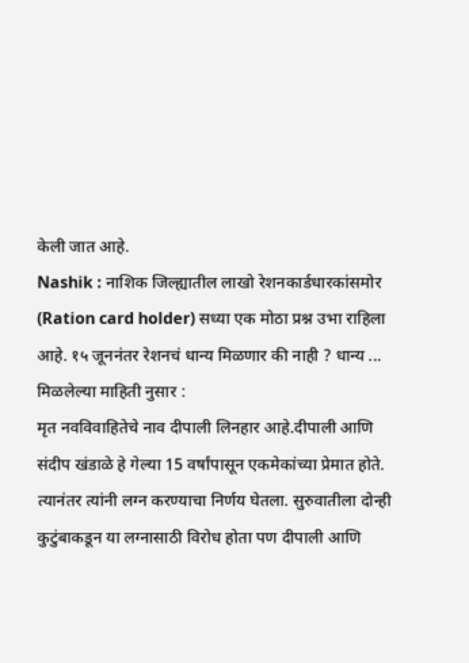केली जात आहे.
Nashik : नाशिक जिल्ह्यातील लाखो रेशनकार्डधारकांसमोर (Ration card holder) सध्या एक मोठा प्रश्न उभा राहिला आहे. १५ जूननंतर रेशनचं धान्य मिळणार की नाही ? धान्य ...
मिळलेल्या माहिती नुसार :
मृत नवविवाहितेचे नाव दीपाली लिनहार आहे.दीपाली आणि संदीप खंडाळे हे गेल्या 15 वर्षांपासून एकमेकांच्या प्रेमात होते. त्यानंतर त्यांनी लग्न करण्याचा निर्णय घेतला. सुरुवातीला दोन्ही कुटुंबाकडून या लग्नासाठी विरोध होता पण दीपाली आणि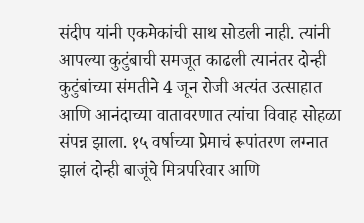संदीप यांनी एकमेकांची साथ सोडली नाही. त्यांनी आपल्या कुटुंबाची समजूत काढली त्यानंतर दोन्ही कुटुंबांच्या संमतीने 4 जून रोजी अत्यंत उत्साहात आणि आनंदाच्या वातावरणात त्यांचा विवाह सोहळा संपन्न झाला. १५ वर्षाच्या प्रेमाचं रूपांतरण लग्नात झालं दोन्ही बाजूंचे मित्रपरिवार आणि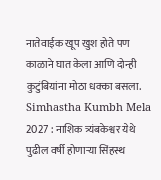नातेवाईक खूप खुश होते पण काळाने घात केला आणि दोन्ही कुटुंबियांना मोठा धक्का बसला.
Simhastha Kumbh Mela 2027 : नाशिक त्र्यंबकेश्वर येथे पुढील वर्षी होणाऱ्या सिंहस्थ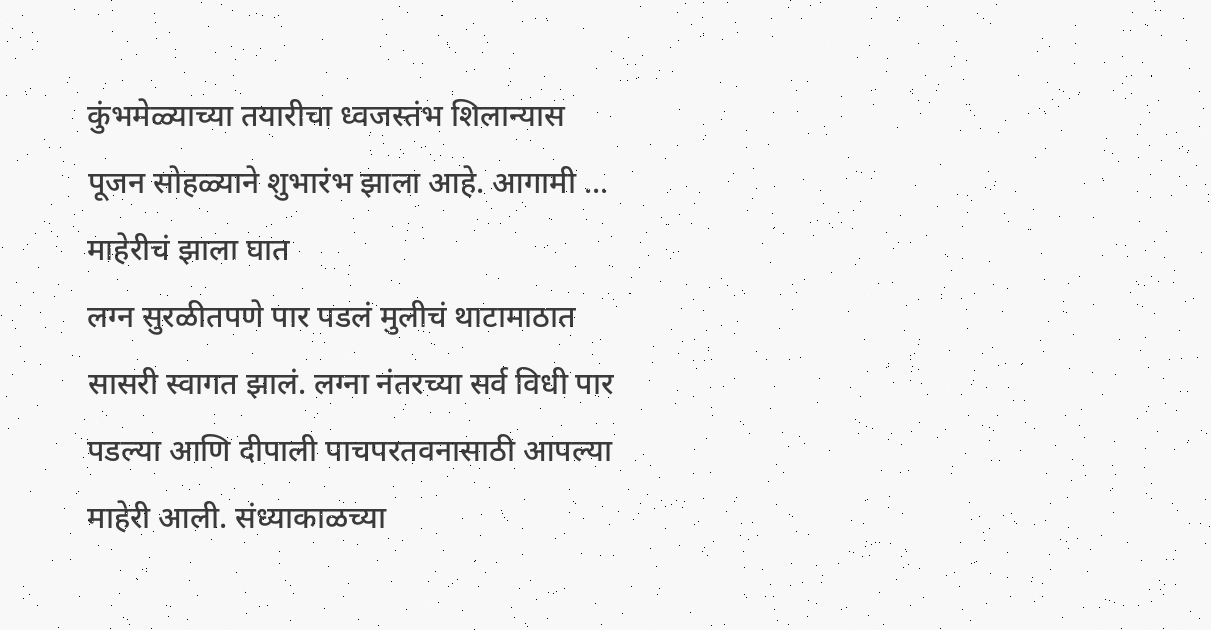कुंभमेळ्याच्या तयारीचा ध्वजस्तंभ शिलान्यास पूजन सोहळ्याने शुभारंभ झाला आहे. आगामी ...
माहेरीचं झाला घात
लग्न सुरळीतपणे पार पडलं मुलीचं थाटामाठात सासरी स्वागत झालं. लग्ना नंतरच्या सर्व विधी पार पडल्या आणि दीपाली पाचपरतवनासाठी आपल्या माहेरी आली. संध्याकाळच्या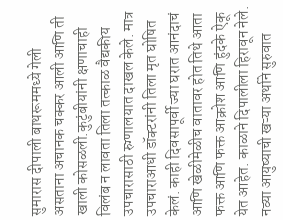सुमारास दीपाली बाथरूममध्ये गेली असताना अचानक चक्कर आली आणि ती खाली कोसळली.कुटुंबीयांनी क्षणाचाही विलंब न लावता तिला तत्काळ वैद्यकीय उपचारासाठी रुग्णालयात दाखल केले. मात्र उपचाराआधी डॉक्टरांनी तिला मृत घोषित केलं. काही दिवसापूर्वी ज्या घरात आनंदाचं आणि खेळीमेळीच वातावर होत तिथे आता फक्त आणि फक्त आक्रोश आणि हुंदके ऐकू येत आहेत. काळाने दिपालीला हिरावून नेले. नव्या आयुष्याची खऱ्या अर्थाने सुरुवात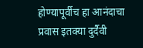होण्यापूर्वीच हा आनंदाचा प्रवास इतक्या दुर्दैवी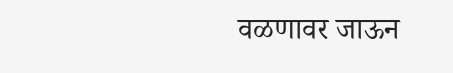वळणावर जाऊन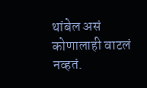थांबेल असं कोणालाही वाटलं नव्हतं.